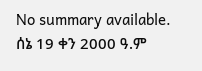No summary available.
ሰኔ 19 ቀን 2000 ዓ.ም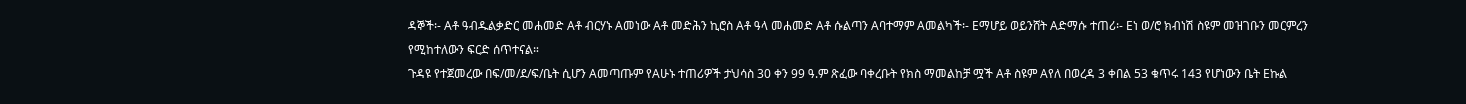ዳኞች፡- Aቶ ዓብዱልቃድር መሐመድ Aቶ ብርሃኑ Aመነው Aቶ መድሕን ኪሮስ Aቶ ዓላ መሐመድ Aቶ ሱልጣን Aባተማም Aመልካች፡- Eማሆይ ወይንሸት Aድማሱ ተጠሪ፡- Eነ ወ/ሮ ክብነሽ ስዩም መዝገቡን መርምረን የሚከተለውን ፍርድ ሰጥተናል።
ጉዳዩ የተጀመረው በፍ/መ/ደ/ፍ/ቤት ሲሆን Aመጣጡም የAሁኑ ተጠሪዎች ታህሳስ 30 ቀን 99 ዓ.ም ጽፈው ባቀረቡት የክስ ማመልከቻ ሟች Aቶ ስዩም Aየለ በወረዳ 3 ቀበል 53 ቁጥሩ 143 የሆነውን ቤት Eኩል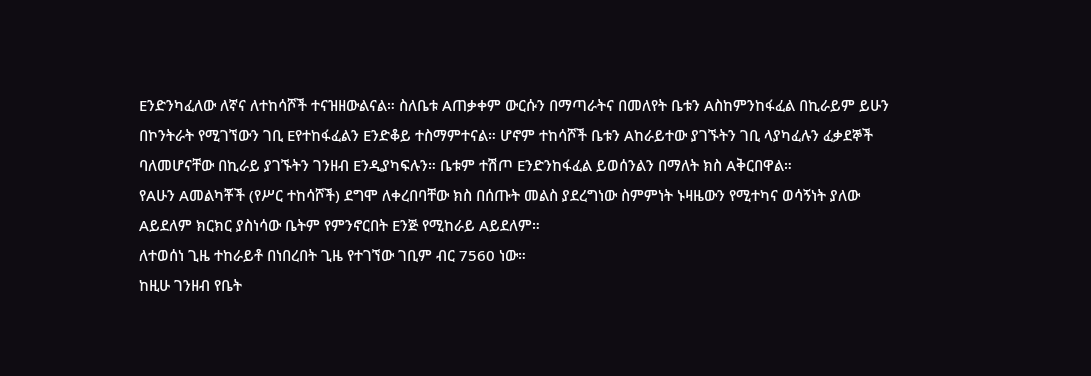Eንድንካፈለው ለኛና ለተከሳሾች ተናዝዘውልናል። ስለቤቱ Aጠቃቀም ውርሱን በማጣራትና በመለየት ቤቱን Aስከምንከፋፈል በኪራይም ይሁን በኮንትራት የሚገኘውን ገቢ Eየተከፋፈልን Eንድቆይ ተስማምተናል። ሆኖም ተከሳሾች ቤቱን Aከራይተው ያገኙትን ገቢ ላያካፈሉን ፈቃደኞች ባለመሆናቸው በኪራይ ያገኙትን ገንዘብ Eንዲያካፍሉን። ቤቱም ተሽጦ Eንድንከፋፈል ይወሰንልን በማለት ክስ Aቅርበዋል።
የAሁን Aመልካቾች (የሥር ተከሳሾች) ደግሞ ለቀረበባቸው ክስ በሰጡት መልስ ያደረግነው ስምምነት ኑዛዜውን የሚተካና ወሳኝነት ያለው Aይደለም ክርክር ያስነሳው ቤትም የምንኖርበት Eንጅ የሚከራይ Aይደለም።
ለተወሰነ ጊዜ ተከራይቶ በነበረበት ጊዜ የተገኘው ገቢም ብር 7560 ነው።
ከዚሁ ገንዘብ የቤት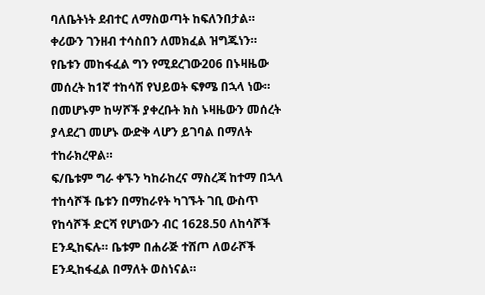ባለቤትነት ደብተር ለማስወጣት ከፍለንበታል። ቀሪውን ገንዘብ ተሳስበን ለመክፈል ዝግጁነን። የቤቱን መከፋፈል ግን የሚደረገው206 በኑዛዜው መሰረት ከ1ኛ ተከሳሽ የህይወት ፍፃሜ በኋላ ነው። በመሆኑም ከሣሾች ያቀረቡት ክስ ኑዛዜውን መሰረት ያላደረገ መሆኑ ውድቅ ላሆን ይገባል በማለት ተከራክረዋል።
ፍ/ቤቱም ግራ ቀኙን ካከራከረና ማስረጃ ከተማ በኋላ ተከሳሾች ቤቱን በማከራየት ካገኙት ገቢ ውስጥ የከሳሾች ድርሻ የሆነውን ብር 1628.50 ለከሳሾች Eንዲከፍሉ። ቤቱም በሐራጅ ተሸጦ ለወራሾች Eንዲከፋፈል በማለት ወስነናል።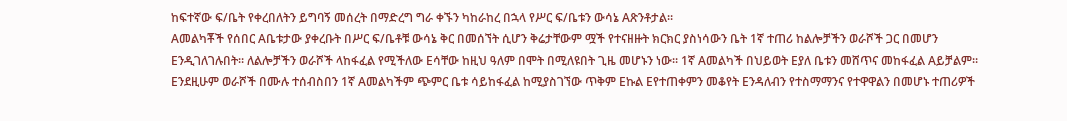ከፍተኛው ፍ/ቤት የቀረበለትን ይግባኝ መሰረት በማድረግ ግራ ቀኙን ካከራከረ በኋላ የሥር ፍ/ቤቱን ውሳኔ Aጽንቶታል።
Aመልካቾች የሰበር Aቤቱታው ያቀረቡት በሥር ፍ/ቤቶቹ ውሳኔ ቅር በመሰኘት ሲሆን ቅሬታቸውም ሟች የተናዘዙት ክርክር ያስነሳውን ቤት 1ኛ ተጠሪ ከልሎቻችን ወራሾች ጋር በመሆን Eንዲገለገሉበት። ለልሎቻችን ወራሾች ላከፋፈል የሚችለው Eሳቸው ከዚህ ዓለም በሞት በሚለዩበት ጊዜ መሆኑን ነው። 1ኛ Aመልካች በህይወት Eያለ ቤቱን መሸጥና መከፋፈል Aይቻልም። Eንደዚሁም ወራሾች በሙሉ ተሰብስበን 1ኛ Aመልካችም ጭምር ቤቱ ሳይከፋፈል ከሚያስገኘው ጥቅም Eኩል Eየተጠቀምን መቆየት Eንዳለብን የተስማማንና የተዋዋልን በመሆኑ ተጠሪዎች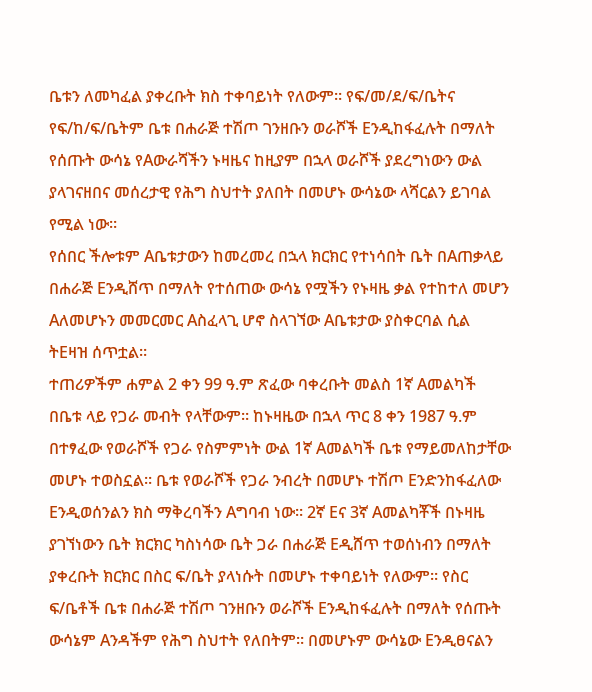ቤቱን ለመካፈል ያቀረቡት ክስ ተቀባይነት የለውም። የፍ/መ/ደ/ፍ/ቤትና የፍ/ከ/ፍ/ቤትም ቤቱ በሐራጅ ተሽጦ ገንዘቡን ወራሾች Eንዲከፋፈሉት በማለት የሰጡት ውሳኔ የAውራሻችን ኑዛዜና ከዚያም በኋላ ወራሾች ያደረግነውን ውል ያላገናዘበና መሰረታዊ የሕግ ስህተት ያለበት በመሆኑ ውሳኔው ላሻርልን ይገባል የሚል ነው።
የሰበር ችሎቱም Aቤቱታውን ከመረመረ በኋላ ክርክር የተነሳበት ቤት በAጠቃላይ በሐራጅ Eንዲሸጥ በማለት የተሰጠው ውሳኔ የሟችን የኑዛዜ ቃል የተከተለ መሆን Aለመሆኑን መመርመር Aስፈላጊ ሆኖ ስላገኘው Aቤቱታው ያስቀርባል ሲል ትEዛዝ ሰጥቷል።
ተጠሪዎችም ሐምል 2 ቀን 99 ዓ.ም ጽፈው ባቀረቡት መልስ 1ኛ Aመልካች በቤቱ ላይ የጋራ መብት የላቸውም። ከኑዛዜው በኋላ ጥር 8 ቀን 1987 ዓ.ም በተፃፈው የወራሾች የጋራ የስምምነት ውል 1ኛ Aመልካች ቤቱ የማይመለከታቸው መሆኑ ተወስኗል። ቤቱ የወራሾች የጋራ ንብረት በመሆኑ ተሽጦ Eንድንከፋፈለው Eንዲወሰንልን ክስ ማቅረባችን Aግባብ ነው። 2ኛ Eና 3ኛ Aመልካቾች በኑዛዜ ያገኘነውን ቤት ክርክር ካስነሳው ቤት ጋራ በሐራጅ Eዲሸጥ ተወሰነብን በማለት ያቀረቡት ክርክር በስር ፍ/ቤት ያላነሱት በመሆኑ ተቀባይነት የለውም። የስር ፍ/ቤቶች ቤቱ በሐራጅ ተሽጦ ገንዘቡን ወራሾች Eንዲከፋፈሉት በማለት የሰጡት ውሳኔም Aንዳችም የሕግ ስህተት የለበትም። በመሆኑም ውሳኔው Eንዲፀናልን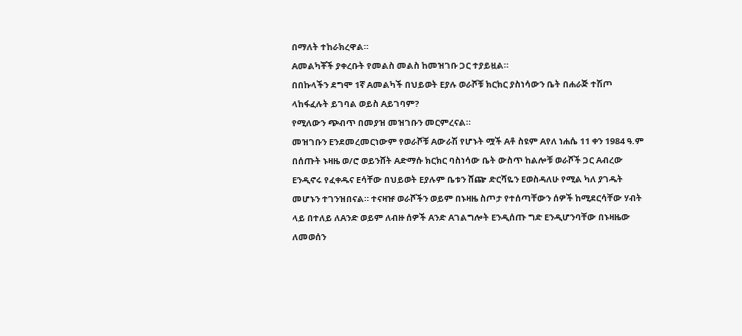በማለት ተከራክረዋል።
Aመልካቾች ያቀረቡት የመልስ መልስ ከመዝገቡ ጋር ተያይዟል።
በበኩላችን ደግሞ 1ኛ Aመልካች በህይወት Eያሉ ወራሾቹ ክርክር ያስነሳውን ቤት በሐራጅ ተሽጦ ላከፋፈሉት ይገባል ወይስ Aይገባም?
የሚለውን ጭብጥ በመያዝ መዝገቡን መርምረናል።
መዝገቡን Eንደመረመርነውም የወራሾቹ Aውራሽ የሆኑት ሟች Aቶ ስዩም Aየለ ነሐሴ 11 ቀን 1984 ዓ.ም በሰጡት ኑዛዜ ወ/ሮ ወይንሸት Aድማሱ ክርክር ባስነሳው ቤት ውስጥ ከልሎቹ ወራሾች ጋር Aብረው Eንዲኖሩ የፈቀዱና Eሳቸው በህይወት Eያሉም ቤቱን ሸጬ ድርሻዬን Eወስዳለሁ የሚል ካለ ያገዱት መሆኑን ተገንዝበናል። ተናዛዡ ወራሾችን ወይም በኑዛዜ ስጦታ የተሰጣቸውን ሰዎች ከሚደርሳቸው ሃብት ላይ በተለይ ለAንድ ወይም ለብዙ ሰዎች Aንድ Aገልግሎት Eንዲሰጡ ግድ Eንዲሆንባቸው በኑዛዜው ለመወሰን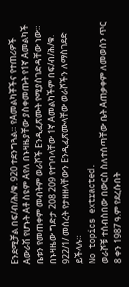Eንደሚቻል በፍ/ብ/ሕ/ቁ. 920 ተደንግጓል። የAመልካቾችና የተጠሪዎች Aውራሽ የሆኑት Aቶ ስዩም Aየለ በኑዛዜያቸው ያስቀመጡት የ1ኛ Aመልካች ቤቱን የመጠቀም መብትም ወራሾች Eንዲፈጽሙት የሚያስገድዳቸው ነው። በኑዛዜው ግድታ 208 209 የተገባላቸው 1ኛ Aመልካችም በፍ/ብ/ሕ/ቁ. 922/1/ መሰረት የታዘዘላቸውን Eንዲፈጽሙላቸው ወራሾችን ለማስገደድ ይችላሉ።
No topics extracted.
ወራሾቹ ተሰብስበው በውርስ ስለተሰጣቸው ቤት Aጠቃቀም ለመወሰን ጥር 8 ቀን 1987 ዓ.ም የደረሱበት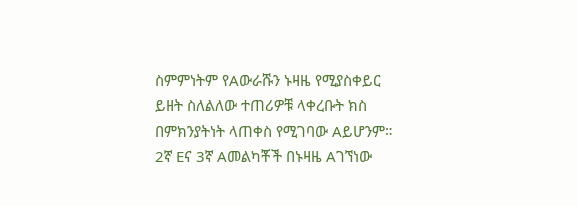ስምምነትም የAውራሹን ኑዛዜ የሚያስቀይር ይዘት ስለልለው ተጠሪዎቹ ላቀረቡት ክስ በምክንያትነት ላጠቀስ የሚገባው Aይሆንም። 2ኛ Eና 3ኛ Aመልካቾች በኑዛዜ Aገኘነው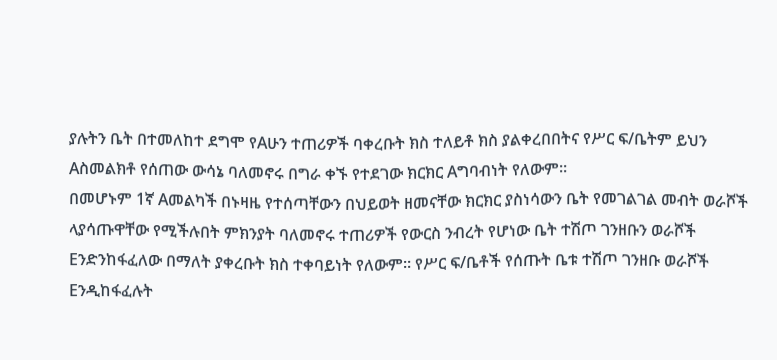ያሉትን ቤት በተመለከተ ደግሞ የAሁን ተጠሪዎች ባቀረቡት ክስ ተለይቶ ክስ ያልቀረበበትና የሥር ፍ/ቤትም ይህን Aስመልክቶ የሰጠው ውሳኔ ባለመኖሩ በግራ ቀኙ የተደገው ክርክር Aግባብነት የለውም።
በመሆኑም 1ኛ Aመልካች በኑዛዜ የተሰጣቸውን በህይወት ዘመናቸው ክርክር ያስነሳውን ቤት የመገልገል መብት ወራሾች ላያሳጡዋቸው የሚችሉበት ምክንያት ባለመኖሩ ተጠሪዎች የውርስ ንብረት የሆነው ቤት ተሽጦ ገንዘቡን ወራሾች Eንድንከፋፈለው በማለት ያቀረቡት ክስ ተቀባይነት የለውም። የሥር ፍ/ቤቶች የሰጡት ቤቱ ተሽጦ ገንዘቡ ወራሾች Eንዲከፋፈሉት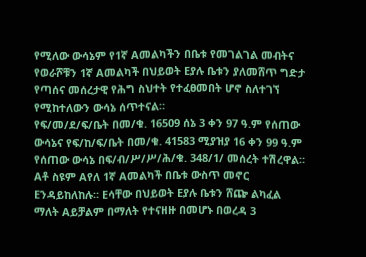የሚለው ውሳኔም የ1ኛ Aመልካችን በቤቱ የመገልገል መብትና የወራሾቹን 1ኛ Aመልካች በህይወት Eያሉ ቤቱን ያለመሸጥ ግድታ የጣሰና መሰረታዊ የሕግ ስህተት የተፈፀመበት ሆኖ ስለተገኘ የሚከተለውን ውሳኔ ሰጥተናል።
የፍ/መ/ደ/ፍ/ቤት በመ/ቁ. 16509 ሰኔ 3 ቀን 97 ዓ.ም የሰጠው ውሳኔና የፍ/ከ/ፍ/ቤት በመ/ቁ. 41583 ሚያዝያ 16 ቀን 99 ዓ.ም የሰጠው ውሳኔ በፍ/ብ/ሥ/ሥ/ሕ/ቁ. 348/1/ መሰረት ተሽረዋል።
Aቶ ስዩም Aየለ 1ኛ Aመልካች በቤቱ ውስጥ መኖር Eንዳይከለከሉ። Eሳቸው በህይወት Eያሉ ቤቱን ሸጬ ልካፈል ማለት Aይቻልም በማለት የተናዘዙ በመሆኑ በወረዳ 3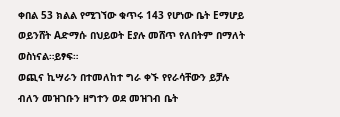ቀበል 53 ክልል የሚገኘው ቁጥሩ 143 የሆነው ቤት Eማሆይ ወይንሸት Aድማሱ በህይወት Eያሉ መሸጥ የለበትም በማለት ወስነናል።ይፃፍ።
ወጪና ኪሣራን በተመለከተ ግራ ቀኙ የየራሳቸውን ይቻሉ ብለን መዝገቡን ዘግተን ወደ መዝገብ ቤት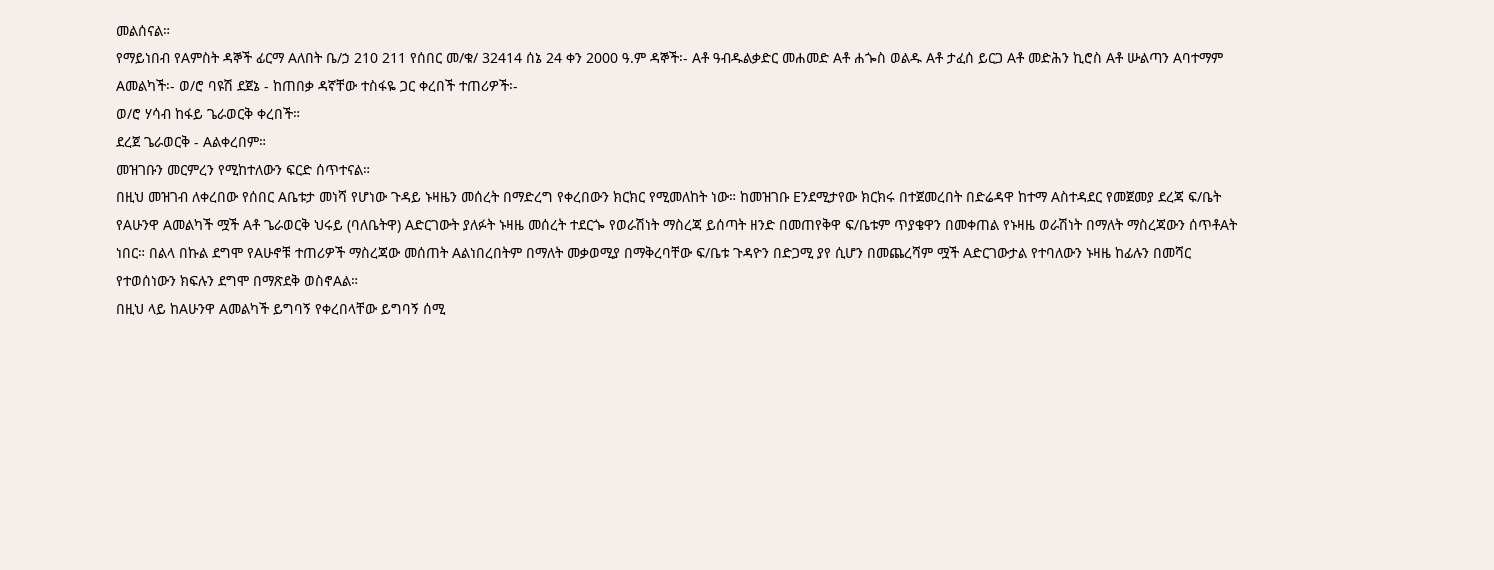መልሰናል።
የማይነበብ የAምስት ዳኞች ፊርማ Aለበት ቤ/ኃ 210 211 የሰበር መ/ቁ/ 32414 ሰኔ 24 ቀን 2000 ዓ.ም ዳኞች፡- Aቶ ዓብዱልቃድር መሐመድ Aቶ ሐጐስ ወልዱ Aቶ ታፈሰ ይርጋ Aቶ መድሕን ኪሮስ Aቶ ሡልጣን Aባተማም Aመልካች፡- ወ/ሮ ባዩሽ ደጀኔ - ከጠበቃ ዳኛቸው ተስፋዬ ጋር ቀረበች ተጠሪዎች፡-
ወ/ሮ ሃሳብ ከፋይ ጌራወርቅ ቀረበች።
ደረጀ ጌራወርቅ - Aልቀረበም።
መዝገቡን መርምረን የሚከተለውን ፍርድ ሰጥተናል።
በዚህ መዝገብ ለቀረበው የሰበር Aቤቱታ መነሻ የሆነው ጉዳይ ኑዛዜን መሰረት በማድረግ የቀረበውን ክርክር የሚመለከት ነው። ከመዝገቡ Eንደሚታየው ክርክሩ በተጀመረበት በድሬዳዋ ከተማ Aስተዳደር የመጀመያ ደረጃ ፍ/ቤት የAሁንዋ Aመልካች ሟች Aቶ ጌራወርቅ ህሩይ (ባለቤትዋ) Aድርገውት ያለፉት ኑዛዜ መሰረት ተደርጐ የወራሽነት ማስረጃ ይሰጣት ዘንድ በመጠየቅዋ ፍ/ቤቱም ጥያቄዋን በመቀጠል የኑዛዜ ወራሽነት በማለት ማስረጃውን ሰጥቶAት ነበር። በልላ በኩል ደግሞ የAሁኖቹ ተጠሪዎች ማስረጃው መሰጠት Aልነበረበትም በማለት መቃወሚያ በማቅረባቸው ፍ/ቤቱ ጉዳዮን በድጋሚ ያየ ሲሆን በመጨረሻም ሟች Aድርገውታል የተባለውን ኑዛዜ ከፊሉን በመሻር የተወሰነውን ክፍሉን ደግሞ በማጽደቅ ወስኖAል።
በዚህ ላይ ከAሁንዋ Aመልካች ይግባኝ የቀረበላቸው ይግባኝ ሰሚ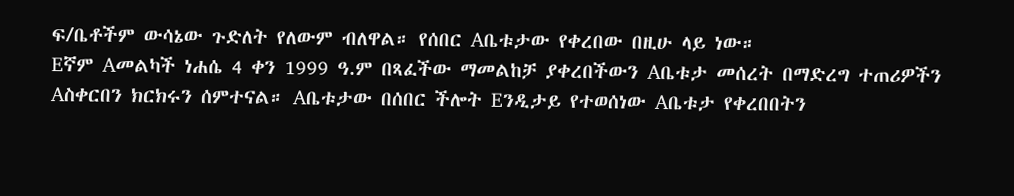ፍ/ቤቶችም ውሳኔው ጉድለት የለውም ብለዋል። የሰበር Aቤቱታው የቀረበው በዚሁ ላይ ነው።
Eኛም Aመልካች ነሐሴ 4 ቀን 1999 ዓ.ም በጻፈችው ማመልከቻ ያቀረበችውን Aቤቱታ መሰረት በማድረግ ተጠሪዎችን Aስቀርበን ክርክሩን ሰምተናል። Aቤቱታው በሰበር ችሎት Eንዲታይ የተወሰነው Aቤቱታ የቀረበበትን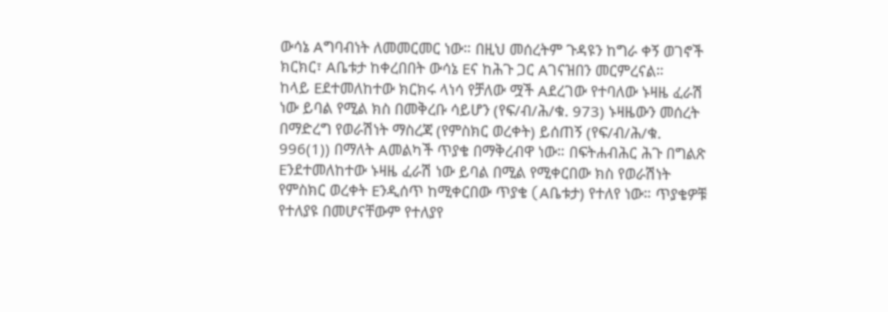ውሳኔ Aግባብነት ለመመርመር ነው። በዚህ መሰረትም ጉዳዩን ከግራ ቀኝ ወገኖች ክርክር፣ Aቤቱታ ከቀረበበት ውሳኔ Eና ከሕጉ ጋር Aገናዝበን መርምረናል።
ከላይ Eደተመለከተው ክርክሩ ላነሳ የቻለው ሟች Aደረገው የተባለው ኑዛዜ ፈራሽ ነው ይባል የሚል ክስ በመቅረቡ ሳይሆን (የፍ/ብ/ሕ/ቁ. 973) ኑዛዜውን መሰረት በማድረግ የወራሽነት ማስረጃ (የምስክር ወረቀት) ይሰጠኝ (የፍ/ብ/ሕ/ቁ. 996(1)) በማለት Aመልካች ጥያቄ በማቅረብዋ ነው። በፍትሐብሕር ሕጉ በግልጽ Eንደተመለከተው ኑዛዜ ፈራሽ ነው ይባል በሚል የሚቀርበው ክስ የወራሽነት የምስክር ወረቀት Eንዲሰጥ ከሚቀርበው ጥያቄ (Aቤቱታ) የተለየ ነው። ጥያቄዎቹ የተለያዩ በመሆናቸውም የተለያየ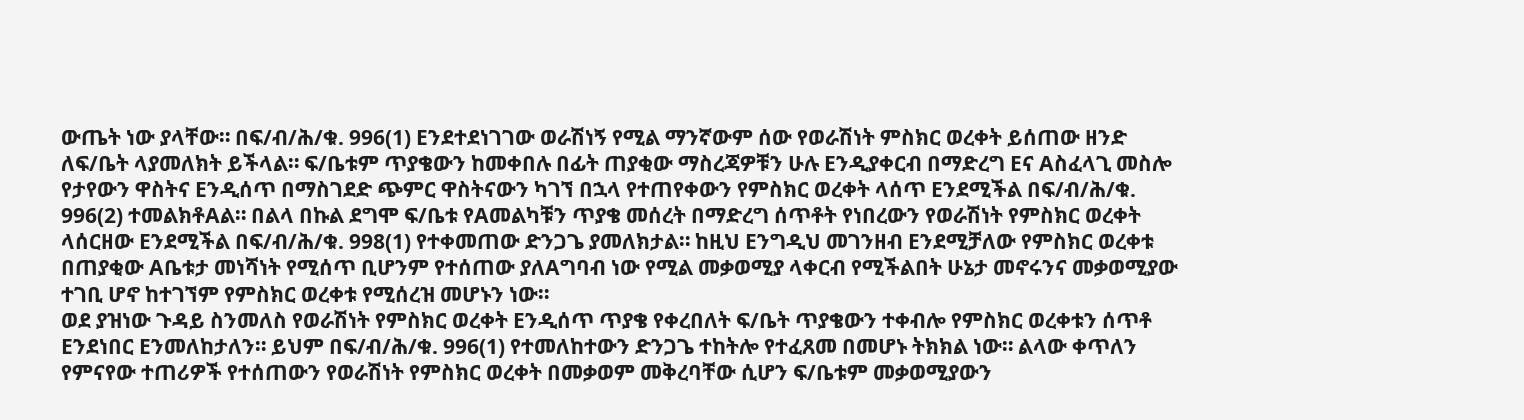ውጤት ነው ያላቸው። በፍ/ብ/ሕ/ቁ. 996(1) Eንደተደነገገው ወራሽነኝ የሚል ማንኛውም ሰው የወራሽነት ምስክር ወረቀት ይሰጠው ዘንድ ለፍ/ቤት ላያመለክት ይችላል። ፍ/ቤቱም ጥያቄውን ከመቀበሉ በፊት ጠያቂው ማስረጃዎቹን ሁሉ Eንዲያቀርብ በማድረግ Eና Aስፈላጊ መስሎ የታየውን ዋስትና Eንዲሰጥ በማስገደድ ጭምር ዋስትናውን ካገኘ በኋላ የተጠየቀውን የምስክር ወረቀት ላሰጥ Eንደሚችል በፍ/ብ/ሕ/ቁ.
996(2) ተመልክቶAል። በልላ በኩል ደግሞ ፍ/ቤቱ የAመልካቹን ጥያቄ መሰረት በማድረግ ሰጥቶት የነበረውን የወራሽነት የምስክር ወረቀት ላሰርዘው Eንደሚችል በፍ/ብ/ሕ/ቁ. 998(1) የተቀመጠው ድንጋጌ ያመለክታል። ከዚህ Eንግዲህ መገንዘብ Eንደሚቻለው የምስክር ወረቀቱ በጠያቂው Aቤቱታ መነሻነት የሚሰጥ ቢሆንም የተሰጠው ያለAግባብ ነው የሚል መቃወሚያ ላቀርብ የሚችልበት ሁኔታ መኖሩንና መቃወሚያው ተገቢ ሆኖ ከተገኘም የምስክር ወረቀቱ የሚሰረዝ መሆኑን ነው።
ወደ ያዝነው ጉዳይ ስንመለስ የወራሽነት የምስክር ወረቀት Eንዲሰጥ ጥያቄ የቀረበለት ፍ/ቤት ጥያቄውን ተቀብሎ የምስክር ወረቀቱን ሰጥቶ Eንደነበር Eንመለከታለን። ይህም በፍ/ብ/ሕ/ቁ. 996(1) የተመለከተውን ድንጋጌ ተከትሎ የተፈጸመ በመሆኑ ትክክል ነው። ልላው ቀጥለን የምናየው ተጠሪዎች የተሰጠውን የወራሽነት የምስክር ወረቀት በመቃወም መቅረባቸው ሲሆን ፍ/ቤቱም መቃወሚያውን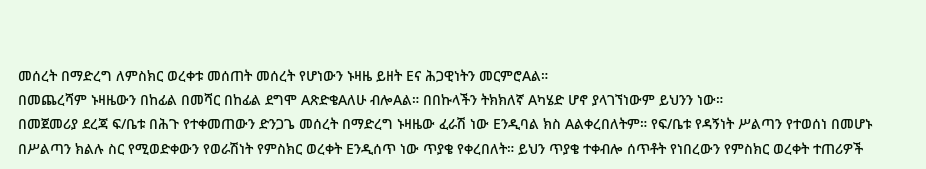መሰረት በማድረግ ለምስክር ወረቀቱ መሰጠት መሰረት የሆነውን ኑዛዜ ይዘት Eና ሕጋዊነትን መርምሮAል።
በመጨረሻም ኑዛዜውን በከፊል በመሻር በከፊል ደግሞ AጽድቄAለሁ ብሎAል። በበኩላችን ትክክለኛ Aካሄድ ሆኖ ያላገኘነውም ይህንን ነው።
በመጀመሪያ ደረጃ ፍ/ቤቱ በሕጉ የተቀመጠውን ድንጋጌ መሰረት በማድረግ ኑዛዜው ፈራሽ ነው Eንዲባል ክስ Aልቀረበለትም። የፍ/ቤቱ የዳኝነት ሥልጣን የተወሰነ በመሆኑ በሥልጣን ክልሉ ስር የሚወድቀውን የወራሽነት የምስክር ወረቀት Eንዲሰጥ ነው ጥያቄ የቀረበለት። ይህን ጥያቄ ተቀብሎ ሰጥቶት የነበረውን የምስክር ወረቀት ተጠሪዎች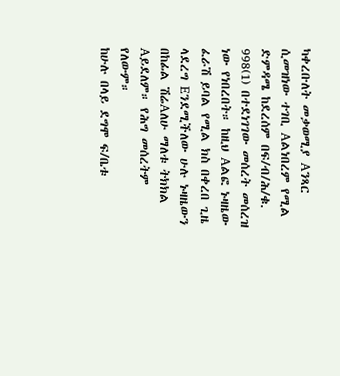ካቀረቡለት መቃወሚያ Aንጻር ሲመዝነው ተገቢ Aልነበረም የሚል ድምዳሜ ከደረሰም በፍ/ብ/ሕ/ቁ.
998(1) በተደነገገው መሰረት መሰረዝ ነው የነበረበት። ከዚህ Aልፎ ኑዛዜው ፈራሽ ይባል የሚል ክስ በቀረበ ጊዜ ላደረግ Eንደሚችለው ሁሉ ኑዛዜውን በከፊል ሽሬAለሁ ማለቱ ትክክል Aይደለም። የሕግ መሰረትም የለውም።
ከሁሉ በላይ ደግሞ ፍ/ቤቱ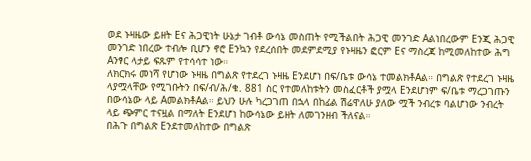ወደ ኑዛዜው ይዘት Eና ሕጋዊነት ሁኔታ ገብቶ ውሳኔ መስጠት የሚችልበት ሕጋዊ መንገድ Aልነበረውም Eንጂ ሕጋዊ መንገድ ነበረው ተብሎ ቢሆን ኖሮ Eንኳን የደረሰበት መደምደሚያ የኑዛዜን ፎርም Eና ማስረጃ ከሚመለከተው ሕግ Aንፃር ላታይ ፍጹም የተሳሳተ ነው።
ለክርክሩ መነሻ የሆነው ኑዛዜ በግልጽ የተደረገ ኑዛዜ Eንደሆነ በፍ/ቤቱ ውሳኔ ተመልክቶAል። በግልጽ የተደረገ ኑዛዜ ላያሟላቸው የሚገቡትን በፍ/ብ/ሕ/ቁ. 881 ስር የተመለከቱትን መስፈርቶች ያሟላ Eንደሆነም ፍ/ቤቱ ማረጋገጡን በውሳኔው ላይ AመልክቶAል። ይህን ሁሉ ካረጋገጠ በኋላ በከፊል ሽሬዋለሁ ያለው ሟች ንብረቱ ባልሆነው ንብረት ላይ ጭምር ተናዟል በማለት Eንደሆነ ከውሳኔው ይዘት ለመገንዘብ ችለናል።
በሕጉ በግልጽ Eንደተመለከተው በግልጽ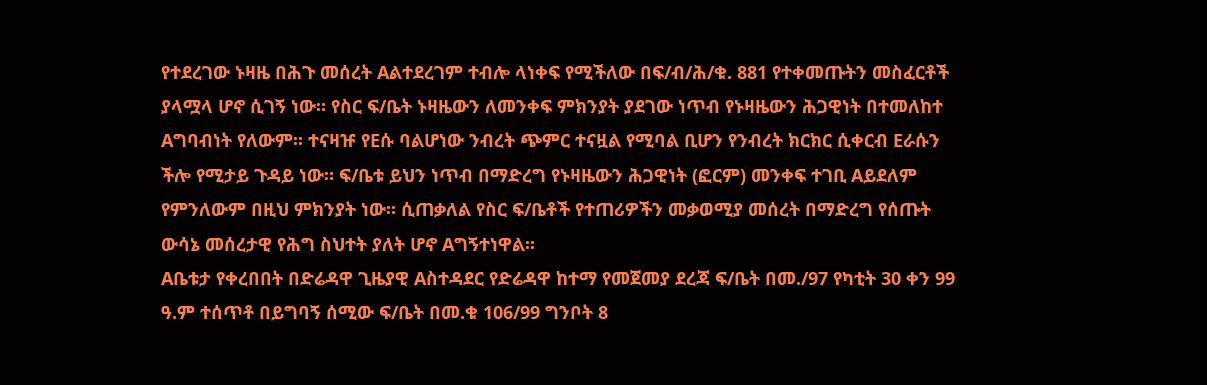የተደረገው ኑዛዜ በሕጉ መሰረት Aልተደረገም ተብሎ ላነቀፍ የሚችለው በፍ/ብ/ሕ/ቁ. 881 የተቀመጡትን መስፈርቶች ያላሟላ ሆኖ ሲገኝ ነው። የስር ፍ/ቤት ኑዛዜውን ለመንቀፍ ምክንያት ያደገው ነጥብ የኑዛዜውን ሕጋዊነት በተመለከተ Aግባብነት የለውም። ተናዛዡ የEሱ ባልሆነው ንብረት ጭምር ተናዟል የሚባል ቢሆን የንብረት ክርክር ሲቀርብ Eራሱን ችሎ የሚታይ ጉዳይ ነው። ፍ/ቤቱ ይህን ነጥብ በማድረግ የኑዛዜውን ሕጋዊነት (ፎርም) መንቀፍ ተገቢ Aይደለም የምንለውም በዚህ ምክንያት ነው። ሲጠቃለል የስር ፍ/ቤቶች የተጠሪዎችን መቃወሚያ መሰረት በማድረግ የሰጡት ውሳኔ መሰረታዊ የሕግ ስህተት ያለት ሆኖ Aግኝተነዋል።
Aቤቱታ የቀረበበት በድሬዳዋ ጊዜያዊ Aስተዳደር የድሬዳዋ ከተማ የመጀመያ ደረጃ ፍ/ቤት በመ./97 የካቲት 30 ቀን 99 ዓ.ም ተሰጥቶ በይግባኝ ሰሚው ፍ/ቤት በመ.ቁ 106/99 ግንቦት 8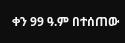ቀን 99 ዓ.ም በተሰጠው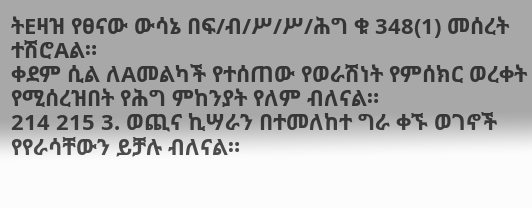ትEዛዝ የፀናው ውሳኔ በፍ/ብ/ሥ/ሥ/ሕግ ቁ 348(1) መሰረት ተሽሮAል።
ቀደም ሲል ለAመልካች የተሰጠው የወራሽነት የምሰክር ወረቀት የሚሰረዝበት የሕግ ምከንያት የለም ብለናል።
214 215 3. ወጪና ኪሣራን በተመለከተ ግራ ቀኙ ወገኖች የየራሳቸውን ይቻሉ ብለናል።